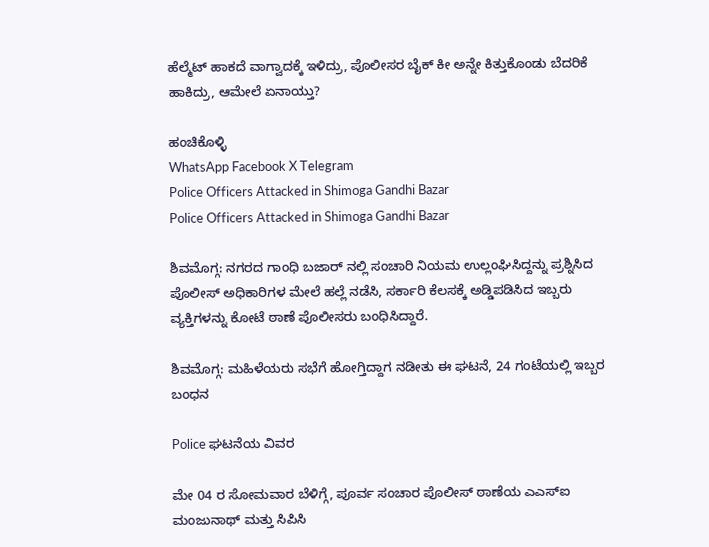ಹೆಲ್ಮೆಟ್ ಹಾಕದೆ ವಾಗ್ವಾದಕ್ಕೆ ಇಳಿದ್ರು, ಪೊಲೀಸರ ಬೈಕ್ ಕೀ ಅನ್ನೇ ಕಿತ್ತುಕೊಂಡು ಬೆದರಿಕೆ ಹಾಕಿದ್ರು, ಆಮೇಲೆ ಏನಾಯ್ತು?

ಹಂಚಿಕೊಳ್ಳಿ
WhatsApp Facebook X Telegram
Police Officers Attacked in Shimoga Gandhi Bazar
Police Officers Attacked in Shimoga Gandhi Bazar

ಶಿವಮೊಗ್ಗ: ನಗರದ ಗಾಂಧಿ ಬಜಾರ್ ನಲ್ಲಿ ಸಂಚಾರಿ ನಿಯಮ ಉಲ್ಲಂಘಿಸಿದ್ದನ್ನು ಪ್ರಶ್ನಿಸಿದ ಪೊಲೀಸ್ ಅಧಿಕಾರಿಗಳ ಮೇಲೆ ಹಲ್ಲೆ ನಡೆಸಿ, ಸರ್ಕಾರಿ ಕೆಲಸಕ್ಕೆ ಅಡ್ಡಿಪಡಿಸಿದ ಇಬ್ಬರು ವ್ಯಕ್ತಿಗಳನ್ನು ಕೋಟೆ ಠಾಣೆ ಪೊಲೀಸರು ಬಂಧಿಸಿದ್ದಾರೆ.

ಶಿವಮೊಗ್ಗ: ಮಹಿಳೆಯರು ಸಭೆಗೆ ಹೋಗ್ತಿದ್ದಾಗ ನಡೀತು ಈ ಘಟನೆ, 24 ಗಂಟೆಯಲ್ಲಿ ಇಬ್ಬರ ಬಂಧನ

Police ಘಟನೆಯ ವಿವರ

ಮೇ 04 ರ ಸೋಮವಾರ ಬೆಳಿಗ್ಗೆ, ಪೂರ್ವ ಸಂಚಾರ ಪೊಲೀಸ್ ಠಾಣೆಯ ಎಎಸ್ಐ ಮಂಜುನಾಥ್ ಮತ್ತು ಸಿಪಿಸಿ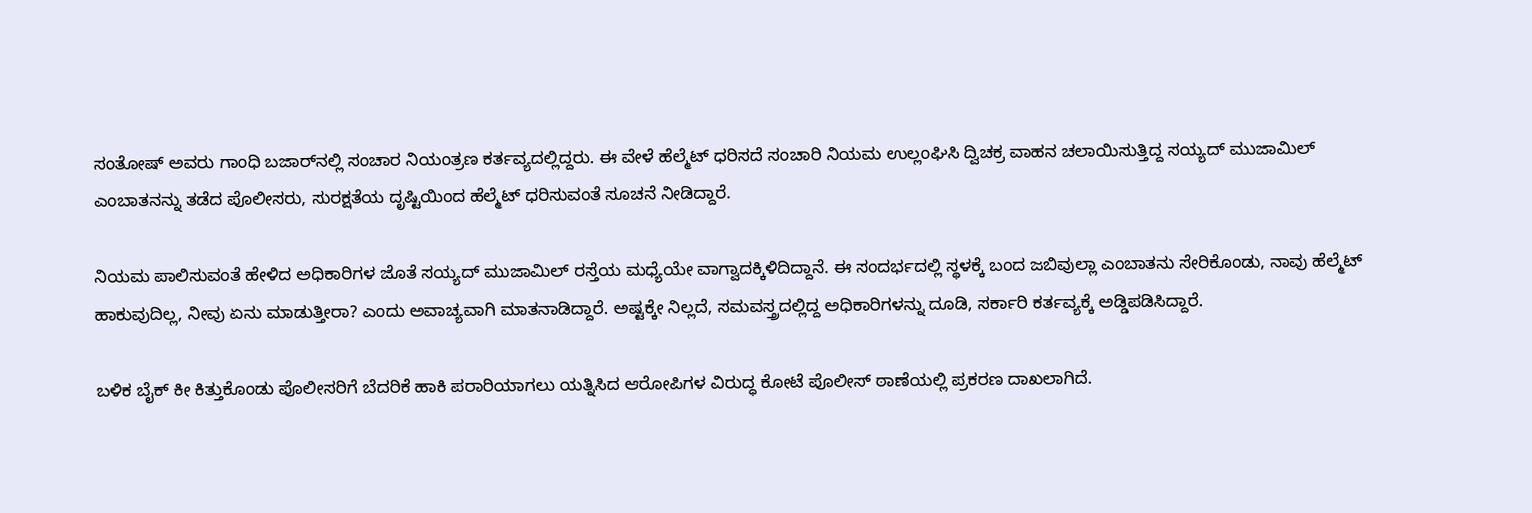ಸಂತೋಷ್ ಅವರು ಗಾಂಧಿ ಬಜಾರ್‌ನಲ್ಲಿ ಸಂಚಾರ ನಿಯಂತ್ರಣ ಕರ್ತವ್ಯದಲ್ಲಿದ್ದರು. ಈ ವೇಳೆ ಹೆಲ್ಮೆಟ್ ಧರಿಸದೆ ಸಂಚಾರಿ ನಿಯಮ ಉಲ್ಲಂಘಿಸಿ ದ್ವಿಚಕ್ರ ವಾಹನ ಚಲಾಯಿಸುತ್ತಿದ್ದ ಸಯ್ಯದ್ ಮುಜಾಮಿಲ್ ಎಂಬಾತನನ್ನು ತಡೆದ ಪೊಲೀಸರು, ಸುರಕ್ಷತೆಯ ದೃಷ್ಟಿಯಿಂದ ಹೆಲ್ಮೆಟ್ ಧರಿಸುವಂತೆ ಸೂಚನೆ ನೀಡಿದ್ದಾರೆ.

ನಿಯಮ ಪಾಲಿಸುವಂತೆ ಹೇಳಿದ ಅಧಿಕಾರಿಗಳ ಜೊತೆ ಸಯ್ಯದ್ ಮುಜಾಮಿಲ್ ರಸ್ತೆಯ ಮಧ್ಯೆಯೇ ವಾಗ್ವಾದಕ್ಕಿಳಿದಿದ್ದಾನೆ. ಈ ಸಂದರ್ಭದಲ್ಲಿ ಸ್ಥಳಕ್ಕೆ ಬಂದ ಜಬಿವುಲ್ಲಾ ಎಂಬಾತನು ಸೇರಿಕೊಂಡು, ನಾವು ಹೆಲ್ಮೆಟ್ ಹಾಕುವುದಿಲ್ಲ, ನೀವು ಏನು ಮಾಡುತ್ತೀರಾ? ಎಂದು ಅವಾಚ್ಯವಾಗಿ ಮಾತನಾಡಿದ್ದಾರೆ. ಅಷ್ಟಕ್ಕೇ ನಿಲ್ಲದೆ, ಸಮವಸ್ತ್ರದಲ್ಲಿದ್ದ ಅಧಿಕಾರಿಗಳನ್ನು ದೂಡಿ, ಸರ್ಕಾರಿ ಕರ್ತವ್ಯಕ್ಕೆ ಅಡ್ಡಿಪಡಿಸಿದ್ದಾರೆ.

ಬಳಿಕ ಬೈಕ್ ಕೀ ಕಿತ್ತುಕೊಂಡು ಪೊಲೀಸರಿಗೆ ಬೆದರಿಕೆ ಹಾಕಿ ಪರಾರಿಯಾಗಲು ಯತ್ನಿಸಿದ ಆರೋಪಿಗಳ ವಿರುದ್ಧ ಕೋಟೆ ಪೊಲೀಸ್ ಠಾಣೆಯಲ್ಲಿ ಪ್ರಕರಣ ದಾಖಲಾಗಿದೆ.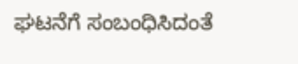ಘಟನೆಗೆ ಸಂಬಂಧಿಸಿದಂತೆ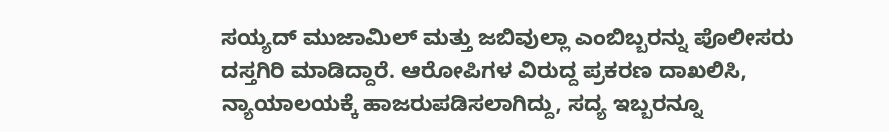ಸಯ್ಯದ್ ಮುಜಾಮಿಲ್ ಮತ್ತು ಜಬಿವುಲ್ಲಾ ಎಂಬಿಬ್ಬರನ್ನು ಪೊಲೀಸರು ದಸ್ತಗಿರಿ ಮಾಡಿದ್ದಾರೆ. ಆರೋಪಿಗಳ ವಿರುದ್ದ ಪ್ರಕರಣ ದಾಖಲಿಸಿ, ನ್ಯಾಯಾಲಯಕ್ಕೆ ಹಾಜರುಪಡಿಸಲಾಗಿದ್ದು, ಸದ್ಯ ಇಬ್ಬರನ್ನೂ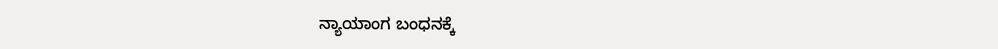ನ್ಯಾಯಾಂಗ ಬಂಧನಕ್ಕೆ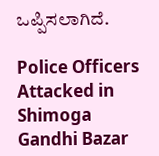ಒಪ್ಪಿಸಲಾಗಿದೆ.

Police Officers Attacked in Shimoga Gandhi Bazar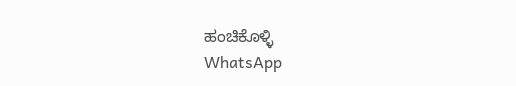ಹಂಚಿಕೊಳ್ಳಿ
WhatsApp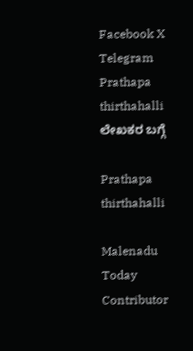Facebook X Telegram
Prathapa thirthahalli
ಲೇಖಕರ ಬಗ್ಗೆ

Prathapa thirthahalli

Malenadu Today Contributor